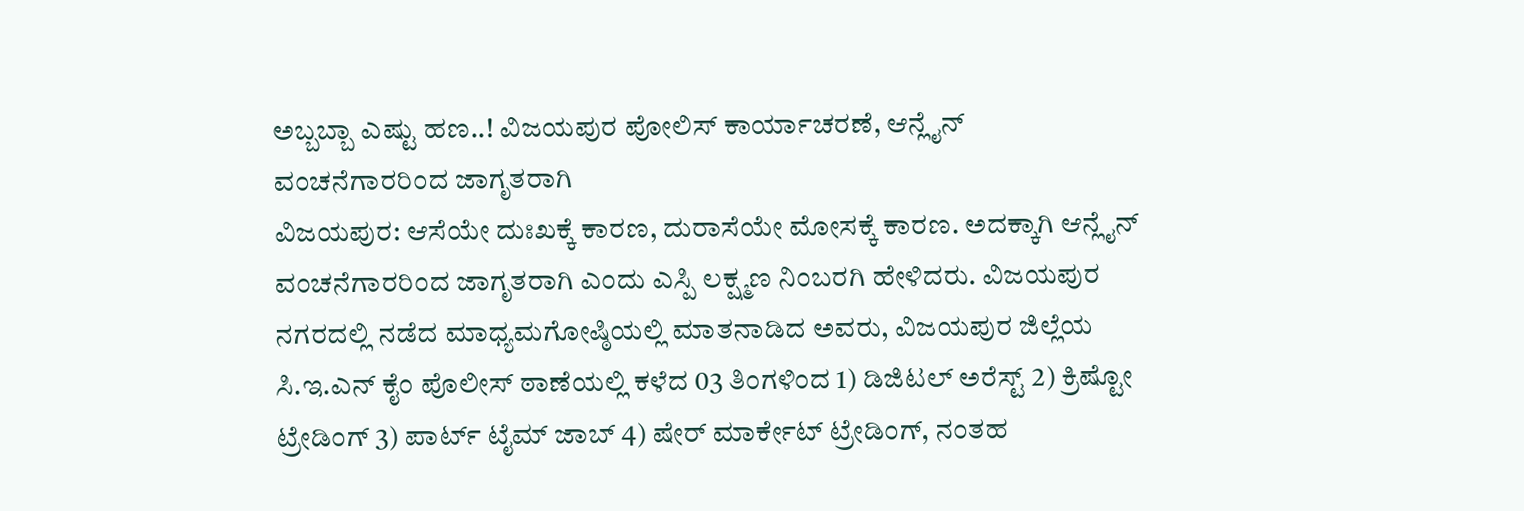ಅಬ್ಬಬ್ಬಾ ಎಷ್ಟು ಹಣ..! ವಿಜಯಪುರ ಪೋಲಿಸ್ ಕಾರ್ಯಾಚರಣೆ, ಆನ್ಲೈನ್ ವಂಚನೆಗಾರರಿಂದ ಜಾಗೃತರಾಗಿ
ವಿಜಯಪುರ: ಆಸೆಯೇ ದುಃಖಕ್ಕೆ ಕಾರಣ, ದುರಾಸೆಯೇ ಮೋಸಕ್ಕೆ ಕಾರಣ. ಅದಕ್ಕಾಗಿ ಆನ್ಲೈನ್ ವಂಚನೆಗಾರರಿಂದ ಜಾಗೃತರಾಗಿ ಎಂದು ಎಸ್ಪಿ ಲಕ್ಷ್ಮಣ ನಿಂಬರಗಿ ಹೇಳಿದರು. ವಿಜಯಪುರ ನಗರದಲ್ಲಿ ನಡೆದ ಮಾಧ್ಯಮಗೋಷ್ಠಿಯಲ್ಲಿ ಮಾತನಾಡಿದ ಅವರು, ವಿಜಯಪುರ ಜಿಲ್ಲೆಯ ಸಿ.ಇ.ಎನ್ ಕೈಂ ಪೊಲೀಸ್ ಠಾಣೆಯಲ್ಲಿ ಕಳೆದ 03 ತಿಂಗಳಿಂದ 1) ಡಿಜಿಟಲ್ ಅರೆಸ್ಟ್ 2) ಕ್ರಿಷ್ಟೋ ಟ್ರೇಡಿಂಗ್ 3) ಪಾರ್ಟ್ ಟೈಮ್ ಜಾಬ್ 4) ಷೇರ್ ಮಾರ್ಕೇಟ್ ಟ್ರೇಡಿಂಗ್, ನಂತಹ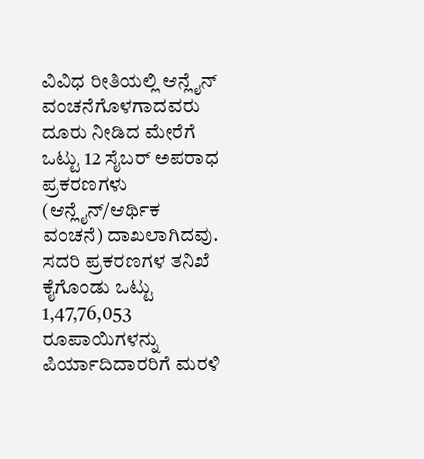ವಿವಿಧ ರೀತಿಯಲ್ಲಿ ಆನ್ಲೈನ್ ವಂಚನೆಗೊಳಗಾದವರು ದೂರು ನೀಡಿದ ಮೇರೆಗೆ ಒಟ್ಟು 12 ಸೈಬರ್ ಅಪರಾಧ ಪ್ರಕರಣಗಳು (ಆನ್ಲೈನ್/ಆರ್ಥಿಕ ವಂಚನೆ) ದಾಖಲಾಗಿದವು. ಸದರಿ ಪ್ರಕರಣಗಳ ತನಿಖೆ ಕೈಗೊಂಡು ಒಟ್ಟು 1,47,76,053 ರೂಪಾಯಿಗಳನ್ನು ಪಿರ್ಯಾದಿದಾರರಿಗೆ ಮರಳಿ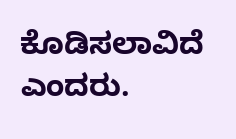ಕೊಡಿಸಲಾವಿದೆ ಎಂದರು.